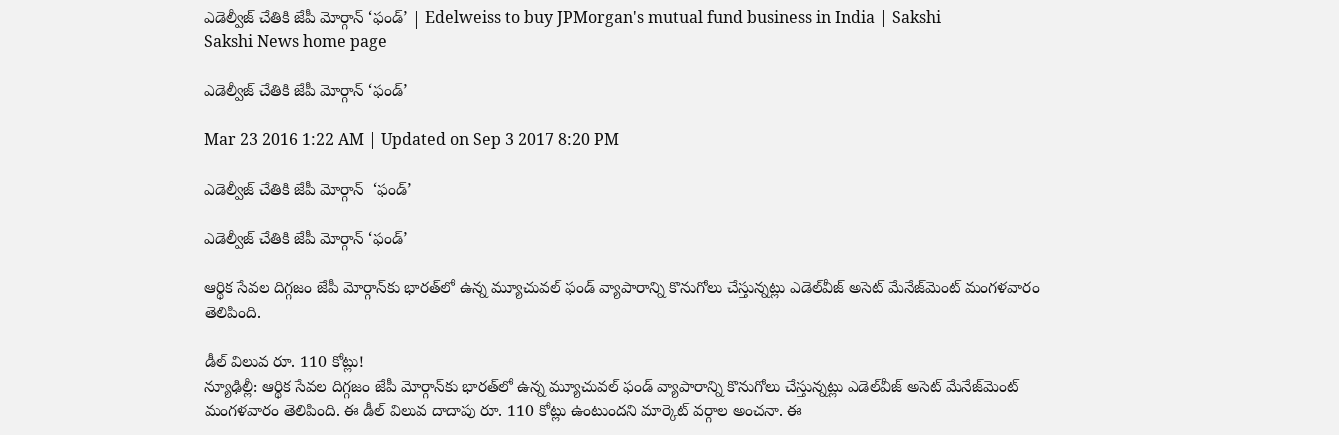ఎడెల్వీజ్ చేతికి జేపీ మోర్గాన్ ‘ఫండ్’ | Edelweiss to buy JPMorgan's mutual fund business in India | Sakshi
Sakshi News home page

ఎడెల్వీజ్ చేతికి జేపీ మోర్గాన్ ‘ఫండ్’

Mar 23 2016 1:22 AM | Updated on Sep 3 2017 8:20 PM

ఎడెల్వీజ్ చేతికి జేపీ మోర్గాన్  ‘ఫండ్’

ఎడెల్వీజ్ చేతికి జేపీ మోర్గాన్ ‘ఫండ్’

ఆర్థిక సేవల దిగ్గజం జేపీ మోర్గాన్‌కు భారత్‌లో ఉన్న మ్యూచువల్ ఫండ్ వ్యాపారాన్ని కొనుగోలు చేస్తున్నట్లు ఎడెల్‌వీజ్ అసెట్ మేనేజ్‌మెంట్ మంగళవారం తెలిపింది.

డీల్ విలువ రూ. 110 కోట్లు!
న్యూఢిల్లీ: ఆర్థిక సేవల దిగ్గజం జేపీ మోర్గాన్‌కు భారత్‌లో ఉన్న మ్యూచువల్ ఫండ్ వ్యాపారాన్ని కొనుగోలు చేస్తున్నట్లు ఎడెల్‌వీజ్ అసెట్ మేనేజ్‌మెంట్ మంగళవారం తెలిపింది. ఈ డీల్ విలువ దాదాపు రూ. 110 కోట్లు ఉంటుందని మార్కెట్ వర్గాల అంచనా. ఈ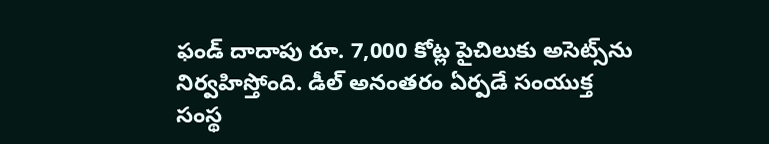ఫండ్ దాదాపు రూ. 7,000 కోట్ల పైచిలుకు అసెట్స్‌ను నిర్వహిస్తోంది. డీల్ అనంతరం ఏర్పడే సంయుక్త సంస్థ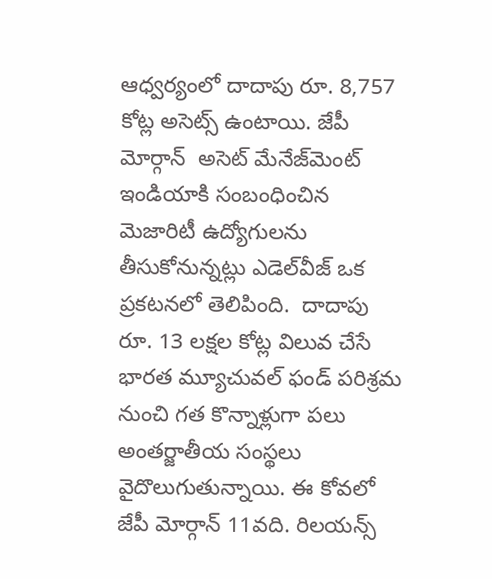ఆధ్వర్యంలో దాదాపు రూ. 8,757 కోట్ల అసెట్స్ ఉంటాయి. జేపీ మోర్గాన్  అసెట్ మేనేజ్‌మెంట్ ఇండియాకి సంబంధించిన మెజారిటీ ఉద్యోగులను తీసుకోనున్నట్లు ఎడెల్‌వీజ్ ఒక ప్రకటనలో తెలిపింది.  దాదాపు రూ. 13 లక్షల కోట్ల విలువ చేసే భారత మ్యూచువల్ ఫండ్ పరిశ్రమ నుంచి గత కొన్నాళ్లుగా పలు అంతర్జాతీయ సంస్థలు వైదొలుగుతున్నాయి. ఈ కోవలో జేపీ మోర్గాన్ 11వది. రిలయన్స్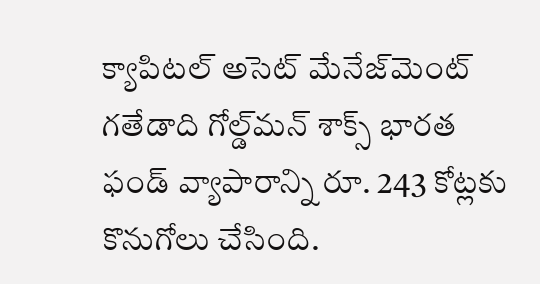క్యాపిటల్ అసెట్ మేనేజ్‌మెంట్ గతేడాది గోల్డ్‌మన్ శాక్స్ భారత ఫండ్ వ్యాపారాన్ని రూ. 243 కోట్లకు కొనుగోలు చేసింది.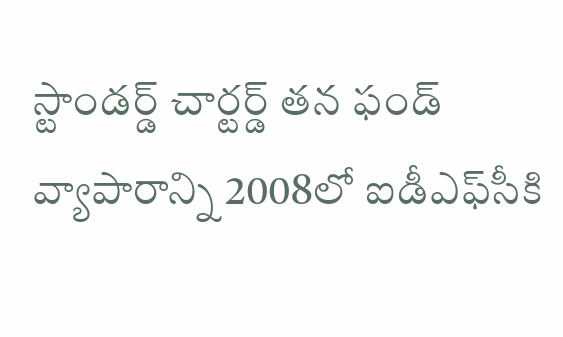స్టాండర్డ్ చార్టర్డ్ తన ఫండ్ వ్యాపారాన్ని 2008లో ఐడీఎఫ్‌సీకి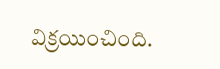విక్రయించింది.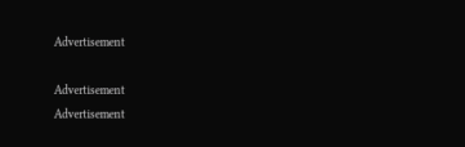Advertisement

Advertisement
Advertisement